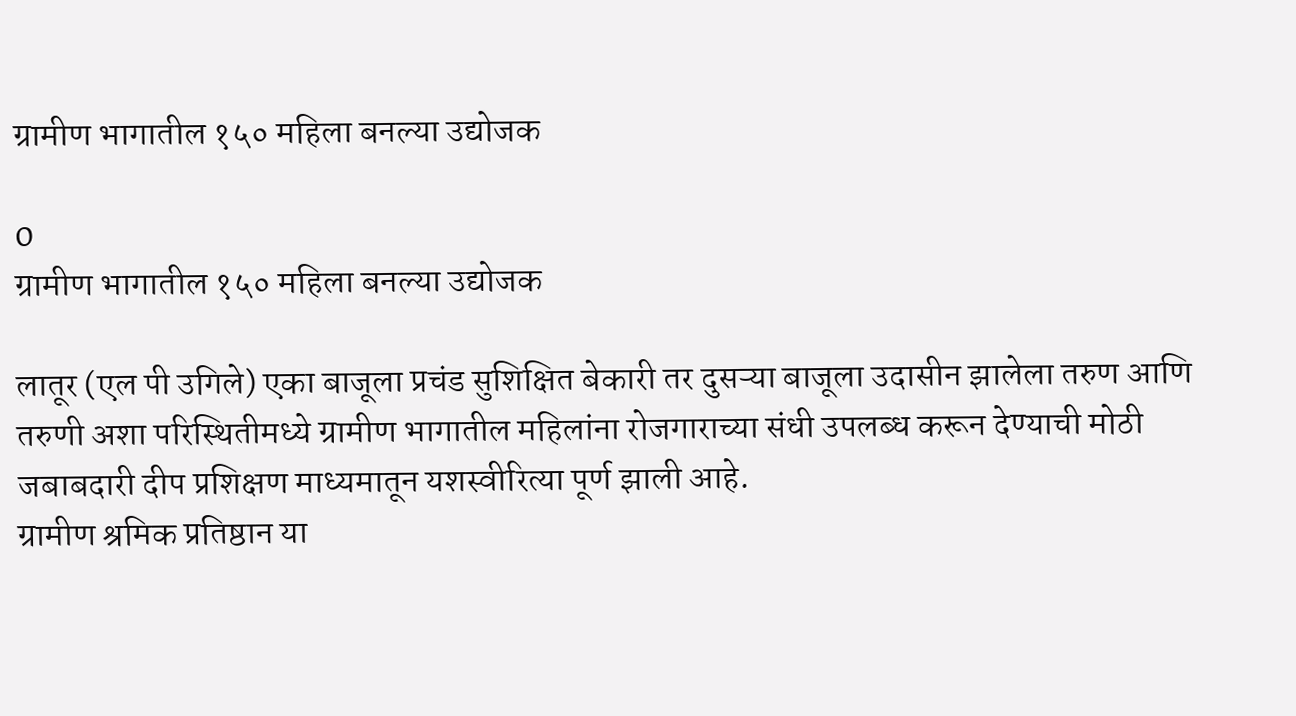ग्रामीण भागातील १५० महिला बनल्या उद्योजक

0
ग्रामीण भागातील १५० महिला बनल्या उद्योजक

लातूर (एल पी उगिले) एका बाजूला प्रचंड सुशिक्षित बेकारी तर दुसऱ्या बाजूला उदासीन झालेला तरुण आणि तरुणी अशा परिस्थितीमध्ये ग्रामीण भागातील महिलांना रोजगाराच्या संधी उपलब्ध करून देण्याची मोठी जबाबदारी दीप प्रशिक्षण माध्यमातून यशस्वीरित्या पूर्ण झाली आहे.
ग्रामीण श्रमिक प्रतिष्ठान या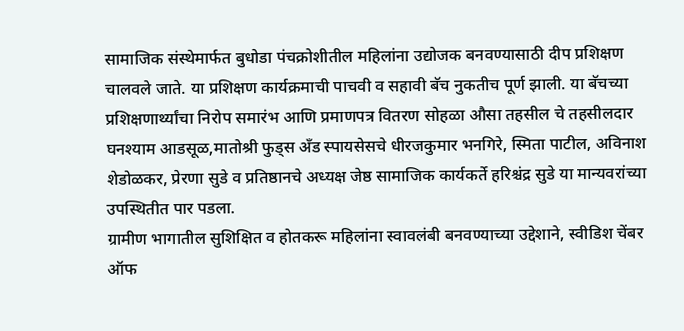सामाजिक संस्थेमार्फत बुधोडा पंचक्रोशीतील महिलांना उद्योजक बनवण्यासाठी दीप प्रशिक्षण चालवले जाते. या प्रशिक्षण कार्यक्रमाची पाचवी व सहावी बॅच नुकतीच पूर्ण झाली. या बॅचच्या प्रशिक्षणार्थ्यांचा निरोप समारंभ आणि प्रमाणपत्र वितरण सोहळा औसा तहसील चे तहसीलदार घनश्याम आडसूळ,मातोश्री फुड्स अँड स्पायसेसचे धीरजकुमार भनगिरे, स्मिता पाटील, अविनाश शेडोळकर, प्रेरणा सुडे व प्रतिष्ठानचे अध्यक्ष जेष्ठ सामाजिक कार्यकर्ते हरिश्चंद्र सुडे या मान्यवरांच्या उपस्थितीत पार पडला.
ग्रामीण भागातील सुशिक्षित व होतकरू महिलांना स्वावलंबी बनवण्याच्या उद्देशाने, स्वीडिश चेंबर ऑफ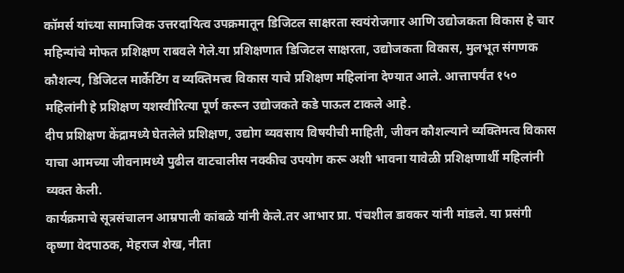कॉमर्स यांच्या सामाजिक उत्तरदायित्व उपक्रमातून डिजिटल साक्षरता स्वयंरोजगार आणि उद्योजकता विकास हे चार महिन्यांचे मोफत प्रशिक्षण राबवले गेले.या प्रशिक्षणात डिजिटल साक्षरता, उद्योजकता विकास, मुलभूत संगणक कौशल्य, डिजिटल मार्केटिंग व व्यक्तिमत्त्व विकास याचे प्रशिक्षण महिलांना देण्यात आले. आत्तापर्यंत १५० महिलांनी हे प्रशिक्षण यशस्वीरित्या पूर्ण करून उद्योजकते कडे पाऊल टाकले आहे.
दीप प्रशिक्षण केंद्रामध्ये घेतलेले प्रशिक्षण, उद्योग व्यवसाय विषयीची माहिती, जीवन कौशल्याने व्यक्तिमत्व विकास याचा आमच्या जीवनामध्ये पुढील वाटचालीस नक्कीच उपयोग करू अशी भावना यावेळी प्रशिक्षणार्थी महिलांनी व्यक्त केली.
कार्यक्रमाचे सूत्रसंचालन आम्रपाली कांबळे यांनी केले.तर आभार प्रा. पंचशील डावकर यांनी मांडले. या प्रसंगी कृष्णा वेदपाठक, मेहराज शेख, नीता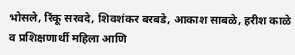भोसले, रिंकू सरवदे, शिवशंकर बरबडे, आकाश साबळे, हरीश काळे व प्रशिक्षणार्थी महिला आणि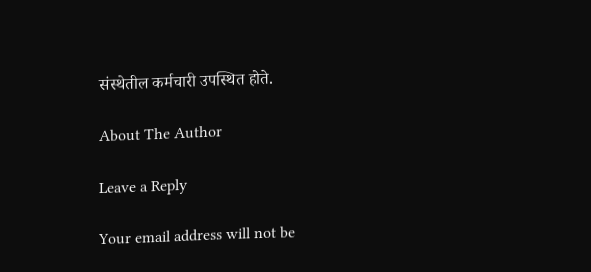संस्थेतील कर्मचारी उपस्थित होते.

About The Author

Leave a Reply

Your email address will not be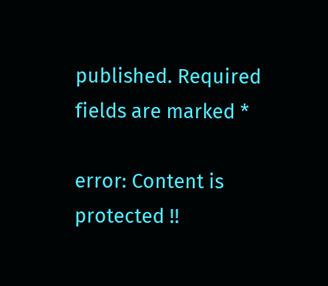published. Required fields are marked *

error: Content is protected !!